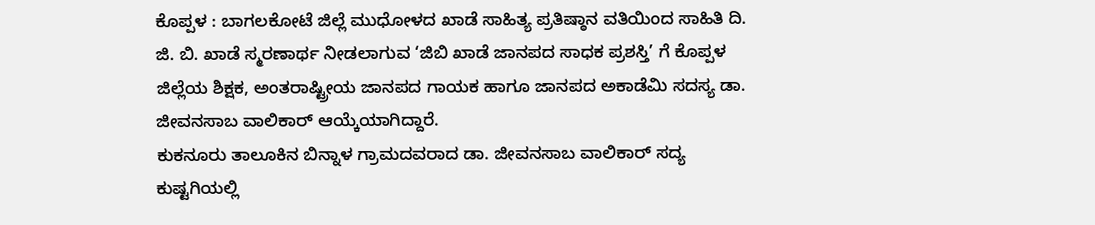ಕೊಪ್ಪಳ : ಬಾಗಲಕೋಟೆ ಜಿಲ್ಲೆ ಮುಧೋಳದ ಖಾಡೆ ಸಾಹಿತ್ಯ ಪ್ರತಿಷ್ಠಾನ ವತಿಯಿಂದ ಸಾಹಿತಿ ದಿ. ಜಿ. ಬಿ. ಖಾಡೆ ಸ್ಮರಣಾರ್ಥ ನೀಡಲಾಗುವ ‘ಜಿಬಿ ಖಾಡೆ ಜಾನಪದ ಸಾಧಕ ಪ್ರಶಸ್ತಿ’ ಗೆ ಕೊಪ್ಪಳ ಜಿಲ್ಲೆಯ ಶಿಕ್ಷಕ, ಅಂತರಾಷ್ಟ್ರೀಯ ಜಾನಪದ ಗಾಯಕ ಹಾಗೂ ಜಾನಪದ ಅಕಾಡೆಮಿ ಸದಸ್ಯ ಡಾ. ಜೀವನಸಾಬ ವಾಲಿಕಾರ್ ಆಯ್ಕೆಯಾಗಿದ್ದಾರೆ.
ಕುಕನೂರು ತಾಲೂಕಿನ ಬಿನ್ನಾಳ ಗ್ರಾಮದವರಾದ ಡಾ. ಜೀವನಸಾಬ ವಾಲಿಕಾರ್ ಸದ್ಯ ಕುಷ್ಟಗಿಯಲ್ಲಿ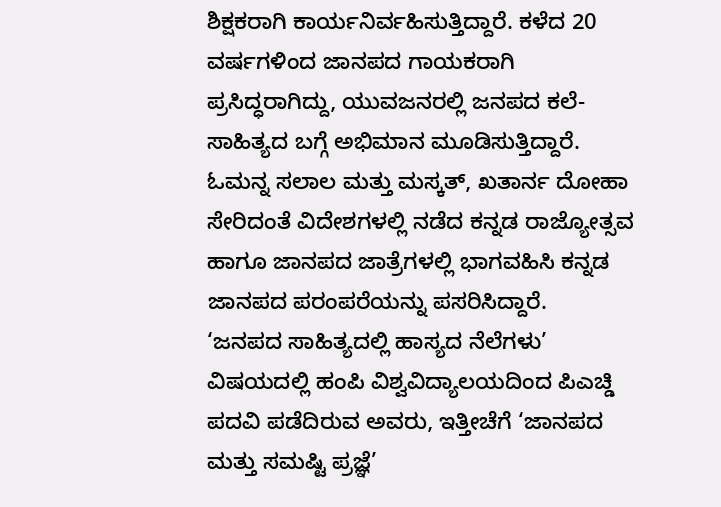ಶಿಕ್ಷಕರಾಗಿ ಕಾರ್ಯನಿರ್ವಹಿಸುತ್ತಿದ್ದಾರೆ. ಕಳೆದ 20 ವರ್ಷಗಳಿಂದ ಜಾನಪದ ಗಾಯಕರಾಗಿ ಪ್ರಸಿದ್ಧರಾಗಿದ್ದು, ಯುವಜನರಲ್ಲಿ ಜನಪದ ಕಲೆ-ಸಾಹಿತ್ಯದ ಬಗ್ಗೆ ಅಭಿಮಾನ ಮೂಡಿಸುತ್ತಿದ್ದಾರೆ. ಓಮನ್ನ ಸಲಾಲ ಮತ್ತು ಮಸ್ಕತ್, ಖತಾರ್ನ ದೋಹಾ ಸೇರಿದಂತೆ ವಿದೇಶಗಳಲ್ಲಿ ನಡೆದ ಕನ್ನಡ ರಾಜ್ಯೋತ್ಸವ ಹಾಗೂ ಜಾನಪದ ಜಾತ್ರೆಗಳಲ್ಲಿ ಭಾಗವಹಿಸಿ ಕನ್ನಡ ಜಾನಪದ ಪರಂಪರೆಯನ್ನು ಪಸರಿಸಿದ್ದಾರೆ.
‘ಜನಪದ ಸಾಹಿತ್ಯದಲ್ಲಿ ಹಾಸ್ಯದ ನೆಲೆಗಳು’ ವಿಷಯದಲ್ಲಿ ಹಂಪಿ ವಿಶ್ವವಿದ್ಯಾಲಯದಿಂದ ಪಿಎಚ್ಡಿ ಪದವಿ ಪಡೆದಿರುವ ಅವರು, ಇತ್ತೀಚೆಗೆ ‘ಜಾನಪದ ಮತ್ತು ಸಮಷ್ಟಿ ಪ್ರಜ್ಞೆ’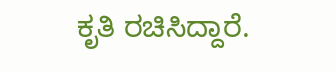ಕೃತಿ ರಚಿಸಿದ್ದಾರೆ.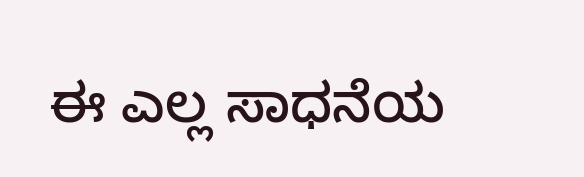ಈ ಎಲ್ಲ ಸಾಧನೆಯ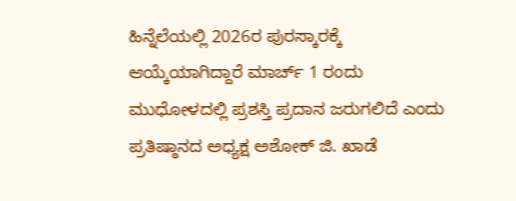ಹಿನ್ನೆಲೆಯಲ್ಲಿ 2026ರ ಪುರಸ್ಕಾರಕ್ಕೆ ಆಯ್ಕೆಯಾಗಿದ್ದಾರೆ ಮಾರ್ಚ್ 1 ರಂದು ಮುಧೋಳದಲ್ಲಿ ಪ್ರಶಸ್ತಿ ಪ್ರದಾನ ಜರುಗಲಿದೆ ಎಂದು ಪ್ರತಿಷ್ಠಾನದ ಅಧ್ಯಕ್ಷ ಅಶೋಕ್ ಜಿ. ಖಾಡೆ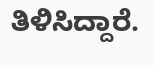ತಿಳಿಸಿದ್ದಾರೆ.